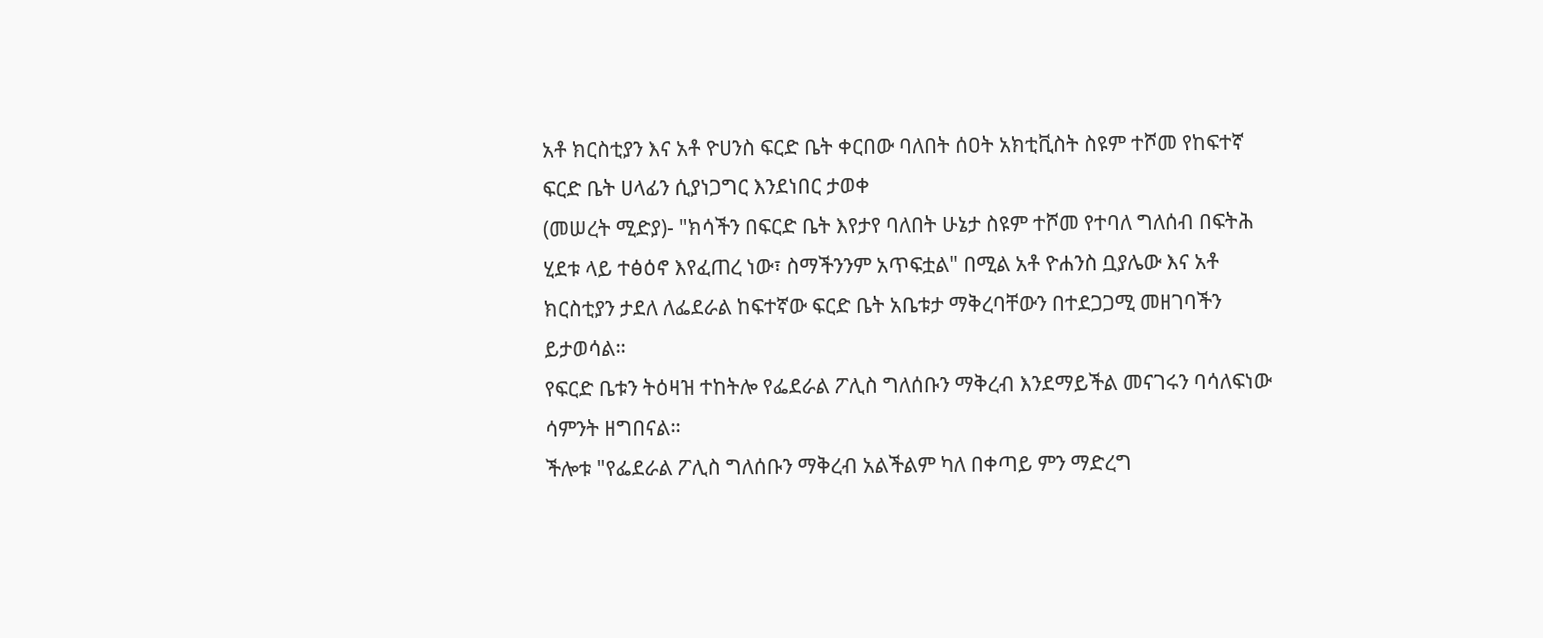አቶ ክርስቲያን እና አቶ ዮሀንስ ፍርድ ቤት ቀርበው ባለበት ሰዐት አክቲቪስት ስዩም ተሾመ የከፍተኛ ፍርድ ቤት ሀላፊን ሲያነጋግር እንደነበር ታወቀ
(መሠረት ሚድያ)- "ክሳችን በፍርድ ቤት እየታየ ባለበት ሁኔታ ስዩም ተሾመ የተባለ ግለሰብ በፍትሕ ሂደቱ ላይ ተፅዕኖ እየፈጠረ ነው፣ ስማችንንም አጥፍቷል" በሚል አቶ ዮሐንስ ቧያሌው እና አቶ ክርስቲያን ታደለ ለፌደራል ከፍተኛው ፍርድ ቤት አቤቱታ ማቅረባቸውን በተደጋጋሚ መዘገባችን ይታወሳል።
የፍርድ ቤቱን ትዕዛዝ ተከትሎ የፌደራል ፖሊስ ግለሰቡን ማቅረብ እንደማይችል መናገሩን ባሳለፍነው ሳምንት ዘግበናል።
ችሎቱ "የፌደራል ፖሊስ ግለሰቡን ማቅረብ አልችልም ካለ በቀጣይ ምን ማድረግ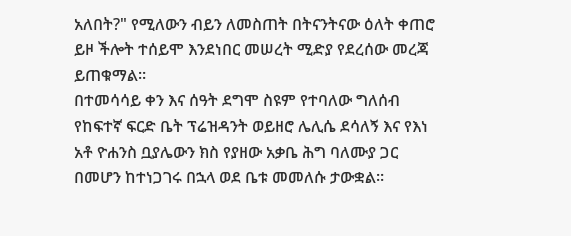አለበት?" የሚለውን ብይን ለመስጠት በትናንትናው ዕለት ቀጠሮ ይዞ ችሎት ተሰይሞ እንደነበር መሠረት ሚድያ የደረሰው መረጃ ይጠቁማል።
በተመሳሳይ ቀን እና ሰዓት ደግሞ ስዩም የተባለው ግለሰብ የከፍተኛ ፍርድ ቤት ፕሬዝዳንት ወይዘሮ ሌሊሴ ደሳለኝ እና የእነ አቶ ዮሐንስ ቧያሌውን ክስ የያዘው አቃቤ ሕግ ባለሙያ ጋር በመሆን ከተነጋገሩ በኋላ ወደ ቤቱ መመለሱ ታውቋል።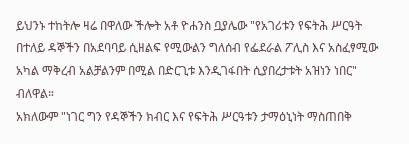ይህንኑ ተከትሎ ዛሬ በዋለው ችሎት አቶ ዮሐንስ ቧያሌው "የአገሪቱን የፍትሕ ሥርዓት በተለይ ዳኞችን በአደባባይ ሲዘልፍ የሚውልን ግለሰብ የፌደራል ፖሊስ እና አስፈፃሚው አካል ማቅረብ አልቻልንም በሚል በድርጊቱ እንዲገፋበት ሲያበረታቱት አዝነን ነበር" ብለዋል።
አክለውም "ነገር ግን የዳኞችን ክብር እና የፍትሕ ሥርዓቱን ታማዕኒነት ማስጠበቅ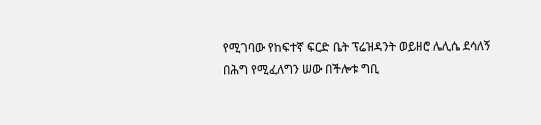የሚገባው የከፍተኛ ፍርድ ቤት ፕሬዝዳንት ወይዘሮ ሌሊሴ ደሳለኝ በሕግ የሚፈለግን ሠው በችሎቱ ግቢ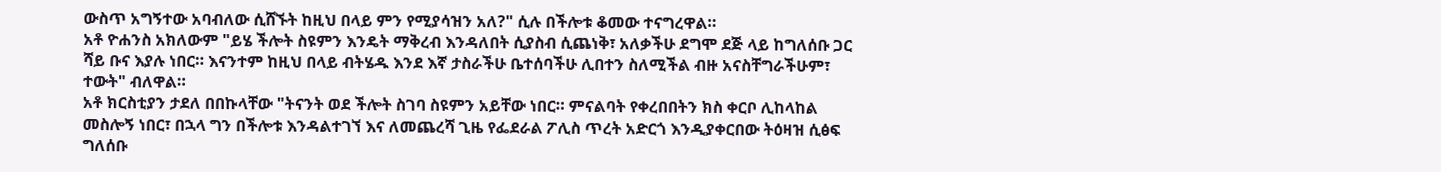ውስጥ አግኝተው አባብለው ሲሸኙት ከዚህ በላይ ምን የሚያሳዝን አለ?" ሲሉ በችሎቱ ቆመው ተናግረዋል።
አቶ ዮሐንስ አክለውም "ይሄ ችሎት ስዩምን እንዴት ማቅረብ እንዳለበት ሲያስብ ሲጨነቅ፣ አለቃችሁ ደግሞ ደጅ ላይ ከግለሰቡ ጋር ሻይ ቡና እያሉ ነበር። እናንተም ከዚህ በላይ ብትሄዱ እንደ እኛ ታስራችሁ ቤተሰባችሁ ሊበተን ስለሚችል ብዙ አናስቸግራችሁም፣ ተውት" ብለዋል።
አቶ ክርስቲያን ታደለ በበኩላቸው "ትናንት ወደ ችሎት ስገባ ስዩምን አይቸው ነበር። ምናልባት የቀረበበትን ክስ ቀርቦ ሊከላከል መስሎኝ ነበር፣ በኋላ ግን በችሎቱ እንዳልተገኘ እና ለመጨረሻ ጊዜ የፌደራል ፖሊስ ጥረት አድርጎ እንዲያቀርበው ትዕዛዝ ሲፅፍ ግለሰቡ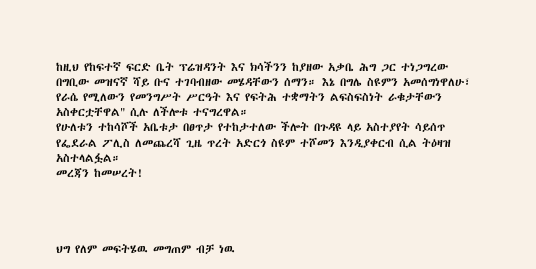ከዚህ የከፍተኛ ፍርድ ቤት ፕሬዝዳንት እና ክሳችንን ከያዘው አቃቤ ሕግ ጋር ተነጋግረው በግቢው መዝናኛ ሻይ ቡና ተገባብዘው መሄዳቸውን ሰማን። እኔ በግሌ ስዩምን አመሰግነዋለሁ፣ የራሴ የሚለውን የመንግሥት ሥርዓት እና የፍትሕ ተቋማትን ልፍስፍስነት ራቁታቸውን አስቀርቷቸዋል" ሲሉ ለችሎቱ ተናግረዋል።
የሁለቱን ተከሳሾች አቤቱታ በፀጥታ የተከታተለው ችሎት በጉዳዩ ላይ አስተያየት ሳይሰጥ የፌደራል ፖሊስ ለመጨረሻ ጊዜ ጥረት አድርጎ ስዩም ተሾመን እንዲያቀርብ ሲል ትዕዛዝ አስተላልፏል።
መረጃን ከመሠረት!




ህግ የለም መፍትሄዉ መግጠም ብቻ ነዉ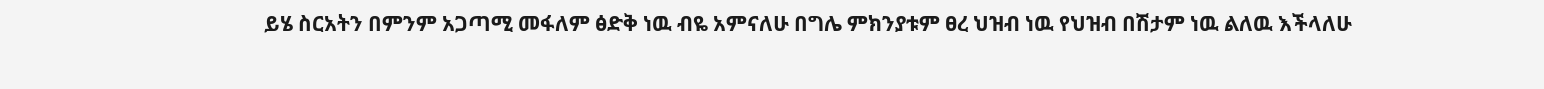ይሄ ስርአትን በምንም አጋጣሚ መፋለም ፅድቅ ነዉ ብዬ አምናለሁ በግሌ ምክንያቱም ፀረ ህዝብ ነዉ የህዝብ በሽታም ነዉ ልለዉ እችላለሁ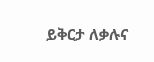ይቅርታ ለቃሉና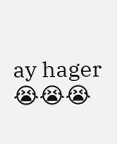ay hager 😭😭😭